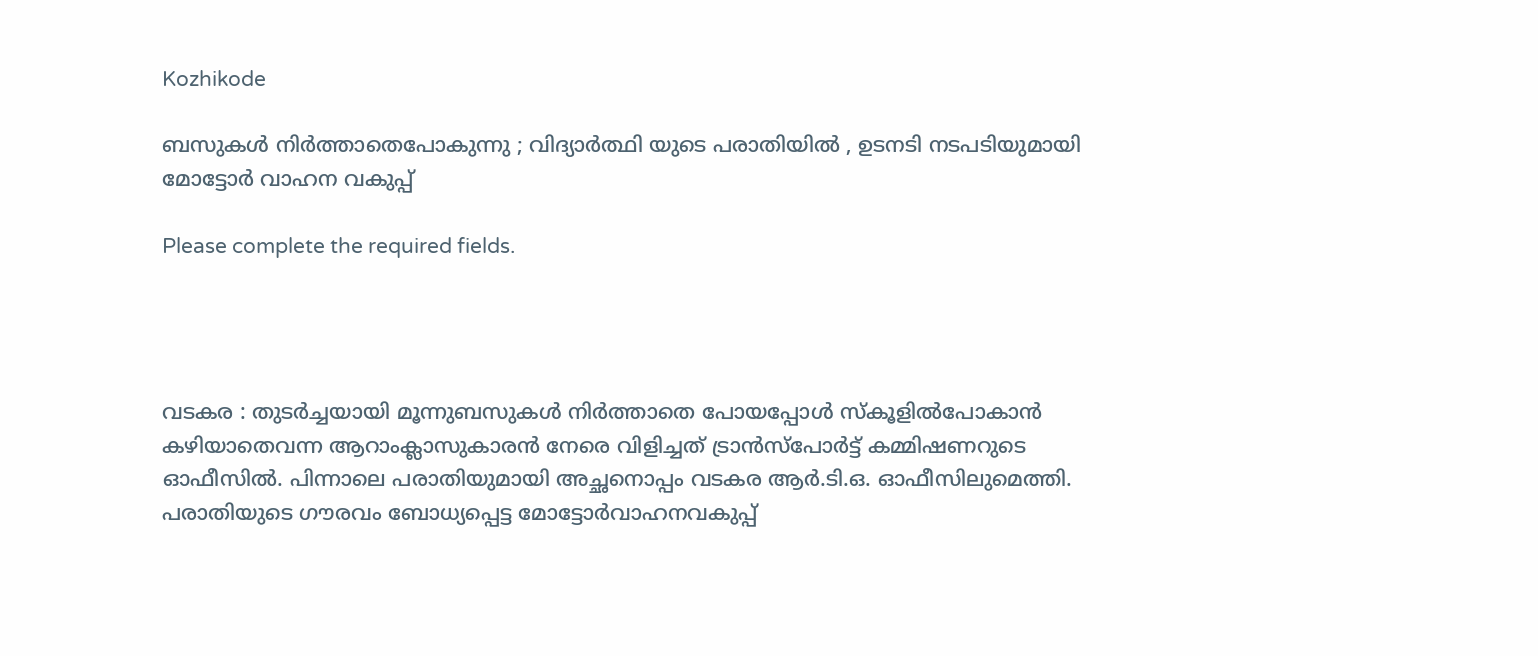Kozhikode

ബസുകൾ നിർത്താതെപോകുന്നു ; വിദ്യാർത്ഥി യുടെ പരാതിയിൽ , ഉടനടി നടപടിയുമായി മോട്ടോർ വാഹന വകുപ്പ്

Please complete the required fields.




വടകര : തുടർച്ചയായി മൂന്നുബസുകൾ നിർത്താതെ പോയപ്പോൾ സ്കൂളിൽപോകാൻ കഴിയാതെവന്ന ആറാംക്ലാസുകാരൻ നേരെ വിളിച്ചത് ട്രാൻസ്പോർട്ട് കമ്മിഷണറുടെ ഓഫീസിൽ. പിന്നാലെ പരാതിയുമായി അച്ഛനൊപ്പം വടകര ആർ.ടി.ഒ. ഓഫീസിലുമെത്തി. പരാതിയുടെ ഗൗരവം ബോധ്യപ്പെട്ട മോട്ടോർവാഹനവകുപ്പ്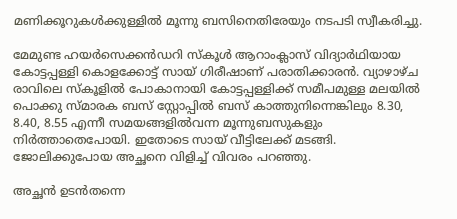മണിക്കൂറുകൾക്കുള്ളിൽ മൂന്നു ബസിനെതിരേയും നടപടി സ്വീകരിച്ചു.

മേമുണ്ട ഹയർസെക്കൻഡറി സ്കൂൾ ആറാംക്ലാസ് വിദ്യാർഥിയായ കോട്ടപ്പള്ളി കൊളക്കോട്ട് സായ് ഗിരീഷാണ് പരാതിക്കാരൻ. വ്യാഴാഴ്ച രാവിലെ സ്കൂളിൽ പോകാനായി കോട്ടപ്പള്ളിക്ക് സമീപമുള്ള മലയിൽ പൊക്കു സ്മാരക ബസ് സ്റ്റോപ്പിൽ ബസ് കാത്തുനിന്നെങ്കിലും 8.30, 8.40, 8.55 എന്നീ സമയങ്ങളിൽവന്ന മൂന്നുബസുകളും നിർത്താതെപോയി. ഇതോടെ സായ് വീട്ടിലേക്ക് മടങ്ങി. ജോലിക്കുപോയ അച്ഛനെ വിളിച്ച് വിവരം പറഞ്ഞു.

അച്ഛൻ ഉടൻതന്നെ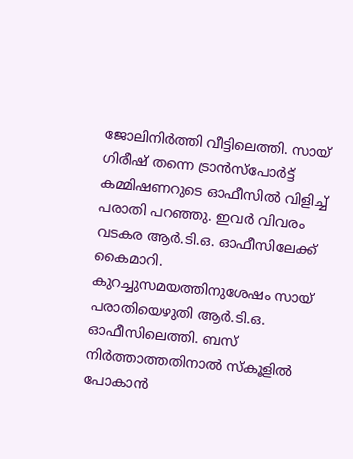ജോലിനിർത്തി വീട്ടിലെത്തി. സായ് ഗിരീഷ് തന്നെ ട്രാൻസ്പോർട്ട് കമ്മിഷണറുടെ ഓഫീസിൽ വിളിച്ച് പരാതി പറഞ്ഞു. ഇവർ വിവരം വടകര ആർ.ടി.ഒ. ഓഫീസിലേക്ക് കൈമാറി. കുറച്ചുസമയത്തിനുശേഷം സായ് പരാതിയെഴുതി ആർ.ടി.ഒ. ഓഫീസിലെത്തി. ബസ് നിർത്താത്തതിനാൽ സ്കൂളിൽ പോകാൻ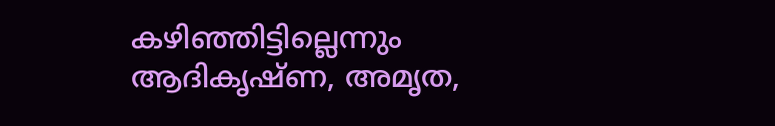കഴിഞ്ഞിട്ടില്ലെന്നും ആദികൃഷ്ണ, അമൃത,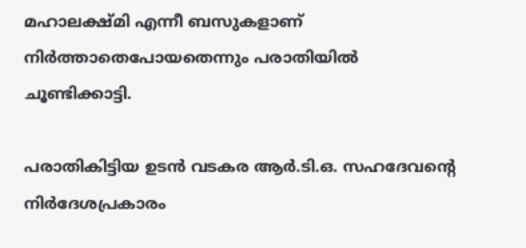മഹാലക്ഷ്മി എന്നീ ബസുകളാണ് നിർത്താതെപോയതെന്നും പരാതിയിൽ ചൂണ്ടിക്കാട്ടി.

പരാതികിട്ടിയ ഉടൻ വടകര ആർ.ടി.ഒ. സഹദേവന്റെ നിർദേശപ്രകാരം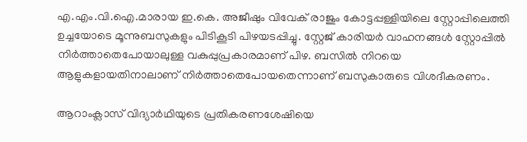എ.എം.വി.ഐ.മാരായ ഇ.കെ. അജീഷും വിവേക് രാജും കോട്ടപ്പള്ളിയിലെ സ്റ്റോപ്പിലെത്തി ഉച്ചയോടെ മൂന്നുബസുകളും പിടികൂടി പിഴയടപ്പിച്ചു. സ്റ്റേജ് കാരിയർ വാഹനങ്ങൾ സ്റ്റോപ്പിൽ നിർത്താതെപോയാലുള്ള വകുപ്പുപ്രകാരമാണ് പിഴ. ബസിൽ നിറയെ ആളുകളായതിനാലാണ് നിർത്താതെപോയതെന്നാണ് ബസുകാരുടെ വിശദീകരണം.

ആറാംക്ലാസ് വിദ്യാർഥിയുടെ പ്രതികരണശേഷിയെ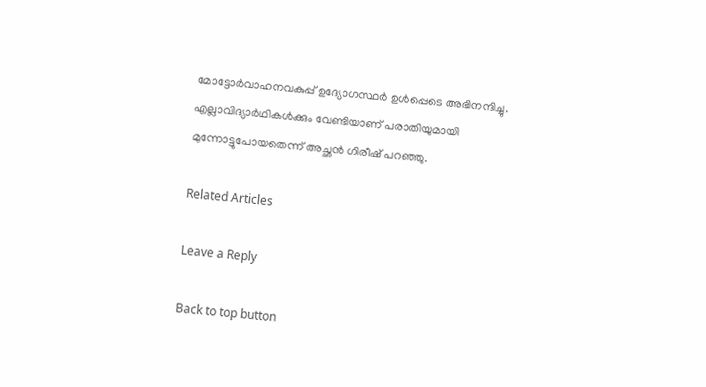മോട്ടോർവാഹനവകുപ്പ് ഉദ്യോഗസ്ഥർ ഉൾപ്പെടെ അഭിനന്ദിച്ചു. എല്ലാവിദ്യാർഥികൾക്കും വേണ്ടിയാണ് പരാതിയുമായി മുന്നോട്ടുപോയതെന്ന് അച്ഛൻ ഗിരീഷ് പറഞ്ഞു.

Related Articles

Leave a Reply

Back to top button